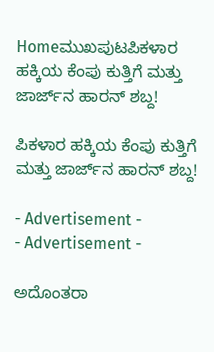Homeಮುಖಪುಟಪಿಕಳಾರ ಹಕ್ಕಿಯ ಕೆಂಪು ಕುತ್ತಿಗೆ ಮತ್ತು ಜಾರ್ಜ್‌ನ ಹಾರನ್ ಶಬ್ದ!

ಪಿಕಳಾರ ಹಕ್ಕಿಯ ಕೆಂಪು ಕುತ್ತಿಗೆ ಮತ್ತು ಜಾರ್ಜ್‌ನ ಹಾರನ್ ಶಬ್ದ!

- Advertisement -
- Advertisement -

ಅದೊಂತರಾ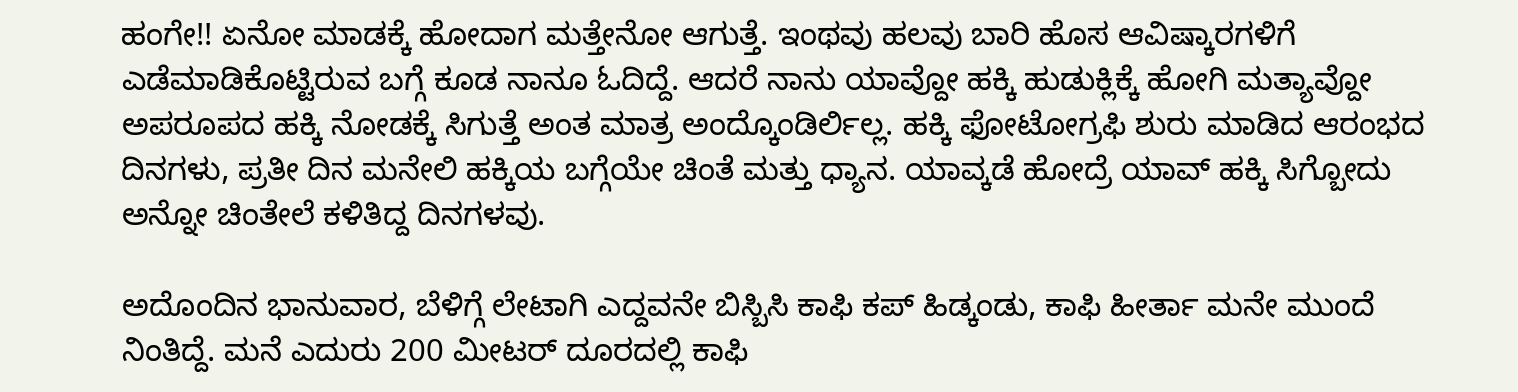ಹಂಗೇ!! ಏನೋ ಮಾಡಕ್ಕೆ ಹೋದಾಗ ಮತ್ತೇನೋ ಆಗುತ್ತೆ. ಇಂಥವು ಹಲವು ಬಾರಿ ಹೊಸ ಆವಿಷ್ಕಾರಗಳಿಗೆ ಎಡೆಮಾಡಿಕೊಟ್ಟಿರುವ ಬಗ್ಗೆ ಕೂಡ ನಾನೂ ಓದಿದ್ದೆ. ಆದರೆ ನಾನು ಯಾವ್ದೋ ಹಕ್ಕಿ ಹುಡುಕ್ಲಿಕ್ಕೆ ಹೋಗಿ ಮತ್ಯಾವ್ದೋ ಅಪರೂಪದ ಹಕ್ಕಿ ನೋಡಕ್ಕೆ ಸಿಗುತ್ತೆ ಅಂತ ಮಾತ್ರ ಅಂದ್ಕೊಂಡಿರ್ಲಿಲ್ಲ. ಹಕ್ಕಿ ಫೋಟೋಗ್ರಫಿ ಶುರು ಮಾಡಿದ ಆರಂಭದ ದಿನಗಳು, ಪ್ರತೀ ದಿನ ಮನೇಲಿ ಹಕ್ಕಿಯ ಬಗ್ಗೆಯೇ ಚಿಂತೆ ಮತ್ತು ಧ್ಯಾನ. ಯಾವ್ಕಡೆ ಹೋದ್ರೆ ಯಾವ್ ಹಕ್ಕಿ ಸಿಗ್ಬೋದು ಅನ್ನೋ ಚಿಂತೇಲೆ ಕಳಿತಿದ್ದ ದಿನಗಳವು.

ಅದೊಂದಿನ ಭಾನುವಾರ, ಬೆಳಿಗ್ಗೆ ಲೇಟಾಗಿ ಎದ್ದವನೇ ಬಿಸ್ಬಿಸಿ ಕಾಫಿ ಕಪ್ ಹಿಡ್ಕಂಡು, ಕಾಫಿ ಹೀರ್ತಾ ಮನೇ ಮುಂದೆ ನಿಂತಿದ್ದೆ. ಮನೆ ಎದುರು 200 ಮೀಟರ್ ದೂರದಲ್ಲಿ ಕಾಫಿ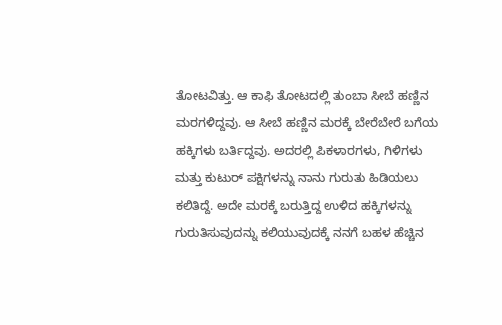ತೋಟವಿತ್ತು. ಆ ಕಾಫಿ ತೋಟದಲ್ಲಿ ತುಂಬಾ ಸೀಬೆ ಹಣ್ಣಿನ ಮರಗಳಿದ್ದವು. ಆ ಸೀಬೆ ಹಣ್ಣಿನ ಮರಕ್ಕೆ ಬೇರೆಬೇರೆ ಬಗೆಯ ಹಕ್ಕಿಗಳು ಬರ್ತಿದ್ದವು. ಅದರಲ್ಲಿ ಪಿಕಳಾರಗಳು, ಗಿಳಿಗಳು ಮತ್ತು ಕುಟುರ್ ಪಕ್ಷಿಗಳನ್ನು ನಾನು ಗುರುತು ಹಿಡಿಯಲು ಕಲಿತಿದ್ದೆ. ಅದೇ ಮರಕ್ಕೆ ಬರುತ್ತಿದ್ದ ಉಳಿದ ಹಕ್ಕಿಗಳನ್ನು ಗುರುತಿಸುವುದನ್ನು ಕಲಿಯುವುದಕ್ಕೆ ನನಗೆ ಬಹಳ ಹೆಚ್ಚಿನ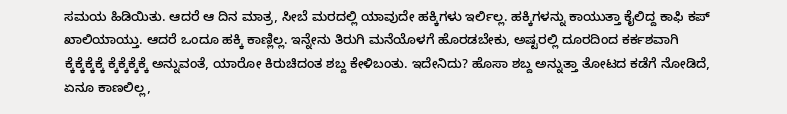ಸಮಯ ಹಿಡಿಯಿತು. ಆದರೆ ಆ ದಿನ ಮಾತ್ರ, ಸೀಬೆ ಮರದಲ್ಲಿ ಯಾವುದೇ ಹಕ್ಕಿಗಳು ಇರ್ಲಿಲ್ಲ. ಹಕ್ಕಿಗಳನ್ನು ಕಾಯುತ್ತಾ ಕೈಲಿದ್ದ ಕಾಫಿ ಕಪ್ ಖಾಲಿಯಾಯ್ತು. ಆದರೆ ಒಂದೂ ಹಕ್ಕಿ ಕಾಣ್ಲಿಲ್ಲ. ಇನ್ನೇನು ತಿರುಗಿ ಮನೆಯೊಳಗೆ ಹೊರಡಬೇಕು, ಅಷ್ಟರಲ್ಲಿ ದೂರದಿಂದ ಕರ್ಕಶವಾಗಿ ಕ್ಕೆಕ್ಕೆಕ್ಕೆಕ್ಕೆ ಕ್ಕೆಕ್ಕೆಕ್ಕೆಕ್ಕೆ ಅನ್ನುವಂತೆ, ಯಾರೋ ಕಿರುಚಿದಂತ ಶಬ್ದ ಕೇಳಿಬಂತು. ಇದೇನಿದು? ಹೊಸಾ ಶಬ್ದ ಅನ್ನುತ್ತಾ ತೋಟದ ಕಡೆಗೆ ನೋಡಿದೆ, ಏನೂ ಕಾಣಲಿಲ್ಲ,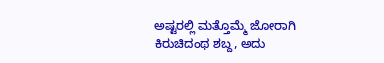ಅಷ್ಟರಲ್ಲಿ ಮತ್ತೊಮ್ಮೆ ಜೋರಾಗಿ ಕಿರುಚಿದಂಥ ಶಬ್ದ, ಅದು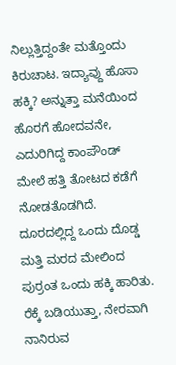ನಿಲ್ಲುತ್ತಿದ್ದಂತೇ ಮತ್ತೊಂದು ಕಿರುಚಾಟ. ಇದ್ಯಾವ್ದು ಹೊಸಾ ಹಕ್ಕಿ? ಅನ್ನುತ್ತಾ ಮನೆಯಿಂದ ಹೊರಗೆ ಹೋದವನೇ, ಎದುರಿಗಿದ್ದ ಕಾಂಪೌಂಡ್ ಮೇಲೆ ಹತ್ತಿ ತೋಟದ ಕಡೆಗೆ ನೋಡತೊಡಗಿದೆ. ದೂರದಲ್ಲಿದ್ದ ಒಂದು ದೊಡ್ಡ ಮತ್ತಿ ಮರದ ಮೇಲಿಂದ ಪುರ್ರಂತ ಒಂದು ಹಕ್ಕಿ ಹಾರಿತು. ರೆಕ್ಕೆ ಬಡಿಯುತ್ತಾ, ನೇರವಾಗಿ ನಾನಿರುವ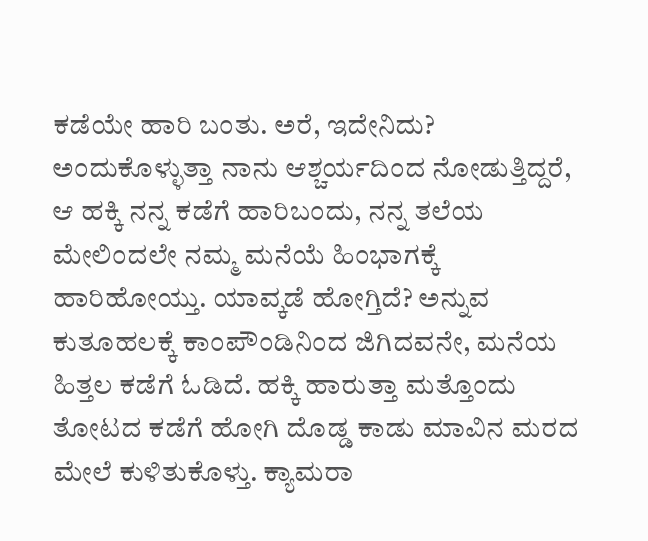ಕಡೆಯೇ ಹಾರಿ ಬಂತು. ಅರೆ, ಇದೇನಿದು? ಅಂದುಕೊಳ್ಳುತ್ತಾ ನಾನು ಆಶ್ಚರ್ಯದಿಂದ ನೋಡುತ್ತಿದ್ದರೆ, ಆ ಹಕ್ಕಿ ನನ್ನ ಕಡೆಗೆ ಹಾರಿಬಂದು, ನನ್ನ ತಲೆಯ ಮೇಲಿಂದಲೇ ನಮ್ಮ ಮನೆಯೆ ಹಿಂಭಾಗಕ್ಕೆ ಹಾರಿಹೋಯ್ತು. ಯಾವ್ಕಡೆ ಹೋಗ್ತಿದೆ? ಅನ್ನುವ ಕುತೂಹಲಕ್ಕೆ ಕಾಂಪೌಂಡಿನಿಂದ ಜಿಗಿದವನೇ, ಮನೆಯ ಹಿತ್ತಲ ಕಡೆಗೆ ಓಡಿದೆ. ಹಕ್ಕಿ ಹಾರುತ್ತಾ ಮತ್ತೊಂದು ತೋಟದ ಕಡೆಗೆ ಹೋಗಿ ದೊಡ್ಡ ಕಾಡು ಮಾವಿನ ಮರದ ಮೇಲೆ ಕುಳಿತುಕೊಳ್ತು. ಕ್ಯಾಮರಾ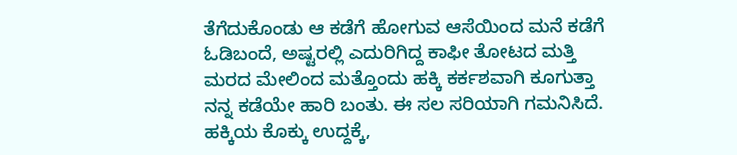ತೆಗೆದುಕೊಂಡು ಆ ಕಡೆಗೆ ಹೋಗುವ ಆಸೆಯಿಂದ ಮನೆ ಕಡೆಗೆ ಓಡಿಬಂದೆ, ಅಷ್ಟರಲ್ಲಿ ಎದುರಿಗಿದ್ದ ಕಾಫೀ ತೋಟದ ಮತ್ತಿ ಮರದ ಮೇಲಿಂದ ಮತ್ತೊಂದು ಹಕ್ಕಿ ಕರ್ಕಶವಾಗಿ ಕೂಗುತ್ತಾ ನನ್ನ ಕಡೆಯೇ ಹಾರಿ ಬಂತು. ಈ ಸಲ ಸರಿಯಾಗಿ ಗಮನಿಸಿದೆ. ಹಕ್ಕಿಯ ಕೊಕ್ಕು ಉದ್ದಕ್ಕೆ,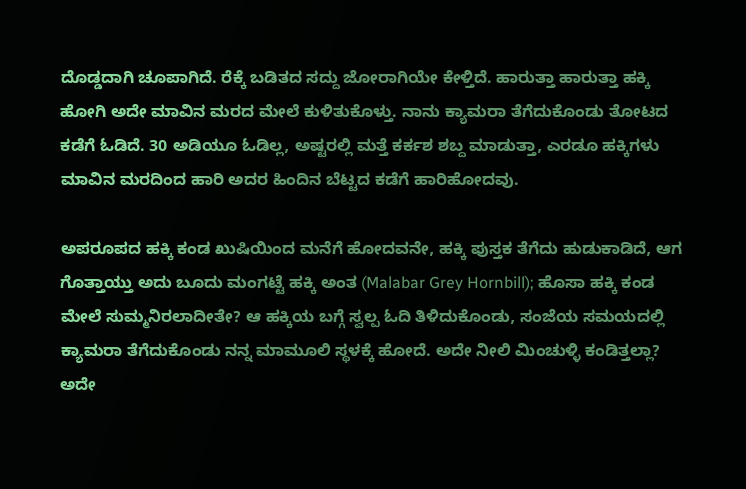ದೊಡ್ಡದಾಗಿ ಚೂಪಾಗಿದೆ. ರೆಕ್ಕೆ ಬಡಿತದ ಸದ್ದು ಜೋರಾಗಿಯೇ ಕೇಳ್ತಿದೆ. ಹಾರುತ್ತಾ ಹಾರುತ್ತಾ ಹಕ್ಕಿ ಹೋಗಿ ಅದೇ ಮಾವಿನ ಮರದ ಮೇಲೆ ಕುಳಿತುಕೊಳ್ತು. ನಾನು ಕ್ಯಾಮರಾ ತೆಗೆದುಕೊಂಡು ತೋಟದ ಕಡೆಗೆ ಓಡಿದೆ. 30 ಅಡಿಯೂ ಓಡಿಲ್ಲ, ಅಷ್ಟರಲ್ಲಿ ಮತ್ತೆ ಕರ್ಕಶ ಶಬ್ದ ಮಾಡುತ್ತಾ, ಎರಡೂ ಹಕ್ಕಿಗಳು ಮಾವಿನ ಮರದಿಂದ ಹಾರಿ ಅದರ ಹಿಂದಿನ ಬೆಟ್ಟದ ಕಡೆಗೆ ಹಾರಿಹೋದವು.

ಅಪರೂಪದ ಹಕ್ಕಿ ಕಂಡ ಖುಷಿಯಿಂದ ಮನೆಗೆ ಹೋದವನೇ, ಹಕ್ಕಿ ಪುಸ್ತಕ ತೆಗೆದು ಹುಡುಕಾಡಿದೆ, ಆಗ ಗೊತ್ತಾಯ್ತು ಅದು ಬೂದು ಮಂಗಟ್ಟೆ ಹಕ್ಕಿ ಅಂತ (Malabar Grey Hornbill); ಹೊಸಾ ಹಕ್ಕಿ ಕಂಡ ಮೇಲೆ ಸುಮ್ಮನಿರಲಾದೀತೇ? ಆ ಹಕ್ಕಿಯ ಬಗ್ಗೆ ಸ್ವಲ್ಪ ಓದಿ ತಿಳಿದುಕೊಂಡು, ಸಂಜೆಯ ಸಮಯದಲ್ಲಿ ಕ್ಯಾಮರಾ ತೆಗೆದುಕೊಂಡು ನನ್ನ ಮಾಮೂಲಿ ಸ್ಥಳಕ್ಕೆ ಹೋದೆ. ಅದೇ ನೀಲಿ ಮಿಂಚುಳ್ಳಿ ಕಂಡಿತ್ತಲ್ಲಾ? ಅದೇ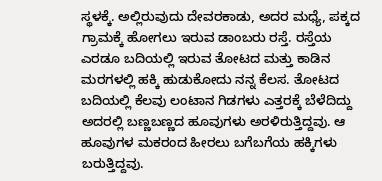ಸ್ಥಳಕ್ಕೆ. ಅಲ್ಲಿರುವುದು ದೇವರಕಾಡು, ಅದರ ಮಧ್ಯೆ, ಪಕ್ಕದ ಗ್ರಾಮಕ್ಕೆ ಹೋಗಲು ಇರುವ ಡಾಂಬರು ರಸ್ತೆ. ರಸ್ತೆಯ ಎರಡೂ ಬದಿಯಲ್ಲಿ ಇರುವ ತೋಟದ ಮತ್ತು ಕಾಡಿನ ಮರಗಳಲ್ಲಿ ಹಕ್ಕಿ ಹುಡುಕೋದು ನನ್ನ ಕೆಲಸ. ತೋಟದ ಬದಿಯಲ್ಲಿ ಕೆಲವು ಲಂಟಾನ ಗಿಡಗಳು ಎತ್ತರಕ್ಕೆ ಬೆಳೆದಿದ್ದು ಅದರಲ್ಲಿ ಬಣ್ಣಬಣ್ಣದ ಹೂವುಗಳು ಅರಳಿರುತ್ತಿದ್ದವು. ಆ ಹೂವುಗಳ ಮಕರಂದ ಹೀರಲು ಬಗೆಬಗೆಯ ಹಕ್ಕಿಗಳು ಬರುತ್ತಿದ್ದವು.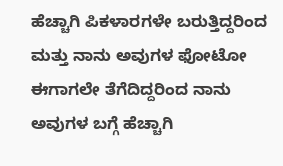ಹೆಚ್ಚಾಗಿ ಪಿಕಳಾರಗಳೇ ಬರುತ್ತಿದ್ದರಿಂದ ಮತ್ತು ನಾನು ಅವುಗಳ ಫೋಟೋ ಈಗಾಗಲೇ ತೆಗೆದಿದ್ದರಿಂದ ನಾನು ಅವುಗಳ ಬಗ್ಗೆ ಹೆಚ್ಚಾಗಿ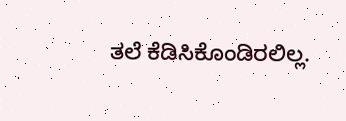ತಲೆ ಕೆಡಿಸಿಕೊಂಡಿರಲಿಲ್ಲ.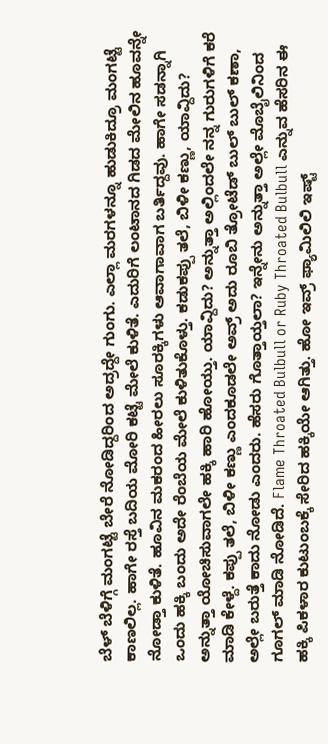ಬೆಳ್ ಬೆಳಿಗ್ಗೆ ಮಂಗಟ್ಟೆ ಬೇರೆ ನೋಡಿದ್ದರಿಂದ ಅದ್ರದ್ದೇ ಗುಂಗು. ಎಲ್ಲಾ ಮರಗಳನ್ನೂ ಹುಡುಕಿದ್ರೂ ಮಂಗಟ್ಟೆ ಕಾಣಲಿಲ್ಲ. ಹಾಗೇ ರಸ್ತೆ ಬದಿಯ ಮೋರಿ ಕಟ್ಟೆ ಮೇಲೆ ಕುಳಿತೆ. ಎದುರಿಗೆ ಲಂಟಾನದ ಗಿಡದ ಮೇಲಿನ ಹೂವನ್ನೇ ನೋಡ್ತಾ ಕುಳಿತೆ. ಹೂವಿನ ಮಕರಂದ ಹೀರಲು ಸೂರಕ್ಕಿಗಳು ಆವಾಗಾವಾಗ ಬರ್ತಿದ್ದವು. ಹಾಗೇ ಸಡನ್ನಾಗಿ ಒಂದು ಹಕ್ಕಿ ಬಂದು ಅದೇ ರೆಂಬೆಯ ಮೇಲೆ ಕುಳಿತುಕೊಳ್ತು. ಕಡುಕಪ್ಪು ತಲೆ, ಬಿಳೀ ಕಣ್ಣು, ಯಾವ್ದಿದು? ಅನ್ನುತ್ತಾ ಯೋಚಿಸುವಾಗಲೇ ಹಕ್ಕಿ ಹಾರಿ ಹೋಯ್ತು. ಯಾವ್ದಿದು? ಅನ್ನುತ್ತಾ ಅಲ್ಲಿಂದಲೇ ನನ್ನ ಗುರುಗಳಿಗೆ ಕರೆ ಮಾಡಿ ಕೇಳ್ದೆ. ಕಪ್ಪು ತಲೆ, ಬಿಳೀ ಕಣ್ಣು ಎಂದಕೂಡಲೇ ಅವ್ರ್ ಅದು ರೂಬಿ ತ್ರೋಟೆಡ್ ಬುಲ್ ಬುಲ್ ಕಣಾ, ಅಲ್ಲೇ ಬರುತ್ತೆ ಕಾದು ನೋಡು ಎಂದರು. ಹೆಸರು ಗೊತ್ತಾಯ್ತಲಾ? ಇನ್ನೇನು ಅನ್ನುತ್ತಾ ಅಲ್ಲೇ ಮೊಬೈಲಿನಿಂದ ಗೂಗಲ್ ಮಾಡಿ ನೋಡಿದೆ. Flame Throated Bulbull or Ruby Throated Bulbull ಎನ್ನುವ ಹೆಸರಿನ ಈ ಹಕ್ಕಿ ಪಿಕಳಾರ ಕುಟುಂಬಕ್ಕೆ ಸೇರಿದ ಹಕ್ಕಿಯೇ ಆಗಿತ್ತು. ಹೋ ಇವ್ರ್ ಫ್ಯಾಮಿಲಿಲಿ ಇಷ್ಟ್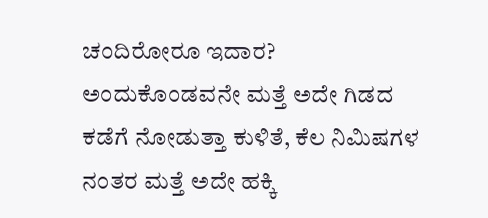ಚಂದಿರೋರೂ ಇದಾರ? ಅಂದುಕೊಂಡವನೇ ಮತ್ತೆ ಅದೇ ಗಿಡದ ಕಡೆಗೆ ನೋಡುತ್ತಾ ಕುಳಿತೆ, ಕೆಲ ನಿಮಿಷಗಳ ನಂತರ ಮತ್ತೆ ಅದೇ ಹಕ್ಕಿ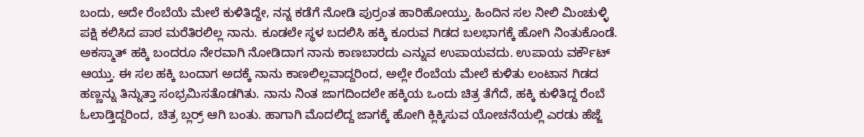ಬಂದು, ಅದೇ ರೆಂಬೆಯೆ ಮೇಲೆ ಕುಳಿತಿದ್ದೇ, ನನ್ನ ಕಡೆಗೆ ನೋಡಿ ಪುರ್ರಂತ ಹಾರಿಹೋಯ್ತು. ಹಿಂದಿನ ಸಲ ನೀಲಿ ಮಿಂಚುಳ್ಳಿ ಪಕ್ಷಿ ಕಲಿಸಿದ ಪಾಠ ಮರೆತಿರಲಿಲ್ಲ ನಾನು. ಕೂಡಲೇ ಸ್ಥಳ ಬದಲಿಸಿ ಹಕ್ಕಿ ಕೂರುವ ಗಿಡದ ಬಲಭಾಗಕ್ಕೆ ಹೋಗಿ ನಿಂತುಕೊಂಡೆ. ಅಕಸ್ಮಾತ್ ಹಕ್ಕಿ ಬಂದರೂ ನೇರವಾಗಿ ನೋಡಿದಾಗ ನಾನು ಕಾಣಬಾರದು ಎನ್ನುವ ಉಪಾಯವದು. ಉಪಾಯ ವರ್ಕೌಟ್ ಆಯ್ತು. ಈ ಸಲ ಹಕ್ಕಿ ಬಂದಾಗ ಅದಕ್ಕೆ ನಾನು ಕಾಣಲಿಲ್ಲವಾದ್ದರಿಂದ, ಅಲ್ಲೇ ರೆಂಬೆಯ ಮೇಲೆ ಕುಳಿತು ಲಂಟಾನ ಗಿಡದ ಹಣ್ಣನ್ನು ತಿನ್ನುತ್ತಾ ಸಂಭ್ರಮಿಸತೊಡಗಿತು. ನಾನು ನಿಂತ ಜಾಗದಿಂದಲೇ ಹಕ್ಕಿಯ ಒಂದು ಚಿತ್ರ ತೆಗೆದೆ, ಹಕ್ಕಿ ಕುಳಿತಿದ್ದ ರೆಂಬೆ ಓಲಾಡ್ತಿದ್ದರಿಂದ, ಚಿತ್ರ ಬ್ಲರ್ರ್ ಆಗಿ ಬಂತು. ಹಾಗಾಗಿ ಮೊದಲಿದ್ದ ಜಾಗಕ್ಕೆ ಹೋಗಿ ಕ್ಲಿಕ್ಕಿಸುವ ಯೋಚನೆಯಲ್ಲಿ ಎರಡು ಹೆಜ್ಜೆ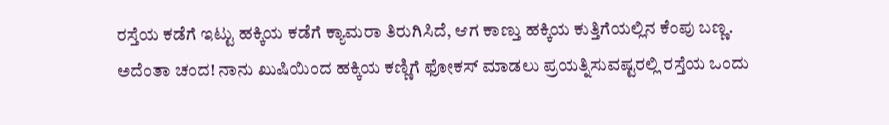ರಸ್ತೆಯ ಕಡೆಗೆ ಇಟ್ಟು ಹಕ್ಕಿಯ ಕಡೆಗೆ ಕ್ಯಾಮರಾ ತಿರುಗಿಸಿದೆ, ಆಗ ಕಾಣ್ತು ಹಕ್ಕಿಯ ಕುತ್ತಿಗೆಯಲ್ಲಿನ ಕೆಂಪು ಬಣ್ಣ. ಅದೆಂತಾ ಚಂದ! ನಾನು ಖುಷಿಯಿಂದ ಹಕ್ಕಿಯ ಕಣ್ಣಿಗೆ ಫೋಕಸ್ ಮಾಡಲು ಪ್ರಯತ್ನಿಸುವಷ್ಟರಲ್ಲಿ ರಸ್ತೆಯ ಒಂದು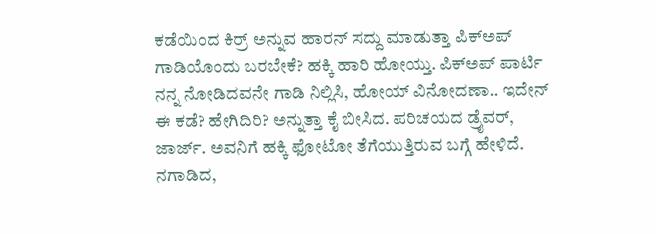ಕಡೆಯಿಂದ ಕಿರ್ರ್ ಅನ್ನುವ ಹಾರನ್ ಸದ್ದು ಮಾಡುತ್ತಾ ಪಿಕ್‌ಅಪ್ ಗಾಡಿಯೊಂದು ಬರಬೇಕೆ? ಹಕ್ಕಿ ಹಾರಿ ಹೋಯ್ತು. ಪಿಕ್‌ಅಪ್ ಪಾರ್ಟಿ ನನ್ನ ನೋಡಿದವನೇ ಗಾಡಿ ನಿಲ್ಲಿಸಿ, ಹೋಯ್ ವಿನೋದಣಾ.. ಇದೇನ್ ಈ ಕಡೆ? ಹೇಗಿದಿರಿ? ಅನ್ನುತ್ತಾ ಕೈ ಬೀಸಿದ. ಪರಿಚಯದ ಡ್ರೈವರ್, ಜಾರ್ಜ್. ಅವನಿಗೆ ಹಕ್ಕಿ ಫೋಟೋ ತೆಗೆಯುತ್ತಿರುವ ಬಗ್ಗೆ ಹೇಳಿದೆ. ನಗಾಡಿದ,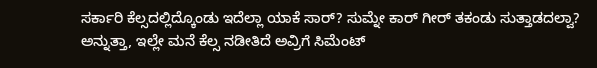ಸರ್ಕಾರಿ ಕೆಲ್ಸದಲ್ಲಿದ್ಕೊಂಡು ಇದೆಲ್ಲಾ ಯಾಕೆ ಸಾರ್? ಸುಮ್ನೇ ಕಾರ್ ಗೀರ್ ತಕಂಡು ಸುತ್ತಾಡದಲ್ವಾ? ಅನ್ನುತ್ತಾ, ಇಲ್ಲೇ ಮನೆ ಕೆಲ್ಸ ನಡೀತಿದೆ ಅವ್ರಿಗೆ ಸಿಮೆಂಟ್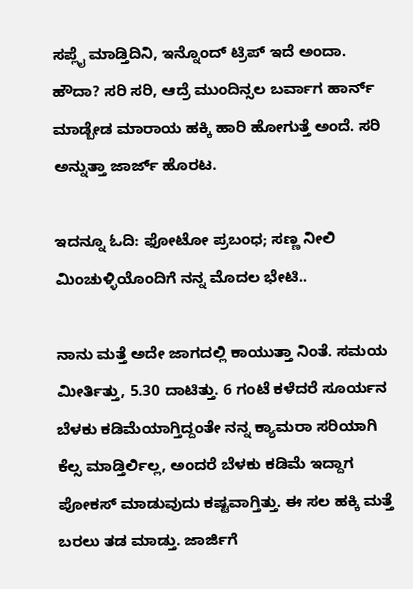ಸಪ್ಲೈ ಮಾಡ್ತಿದಿನಿ, ಇನ್ನೊಂದ್ ಟ್ರಿಪ್ ಇದೆ ಅಂದಾ. ಹೌದಾ? ಸರಿ ಸರಿ, ಆದ್ರೆ ಮುಂದಿನ್ಸಲ ಬರ್ವಾಗ ಹಾರ್ನ್ ಮಾಡ್ಬೇಡ ಮಾರಾಯ ಹಕ್ಕಿ ಹಾರಿ ಹೋಗುತ್ತೆ ಅಂದೆ. ಸರಿ ಅನ್ನುತ್ತಾ ಜಾರ್ಜ್ ಹೊರಟ.

ಇದನ್ನೂ ಓದಿ: ಫೋಟೋ ಪ್ರಬಂಧ; ಸಣ್ಣ ನೀಲಿ ಮಿಂಚುಳ್ಳಿಯೊಂದಿಗೆ ನನ್ನ ಮೊದಲ ಭೇಟಿ..

ನಾನು ಮತ್ತೆ ಅದೇ ಜಾಗದಲ್ಲಿ ಕಾಯುತ್ತಾ ನಿಂತೆ. ಸಮಯ ಮೀರ್ತಿತ್ತು, 5.30 ದಾಟಿತ್ತು. 6 ಗಂಟೆ ಕಳೆದರೆ ಸೂರ್ಯನ ಬೆಳಕು ಕಡಿಮೆಯಾಗ್ತಿದ್ದಂತೇ ನನ್ನ ಕ್ಯಾಮರಾ ಸರಿಯಾಗಿ ಕೆಲ್ಸ ಮಾಡ್ತಿರ್ಲಿಲ್ಲ, ಅಂದರೆ ಬೆಳಕು ಕಡಿಮೆ ಇದ್ದಾಗ ಪೋಕಸ್ ಮಾಡುವುದು ಕಷ್ಟವಾಗ್ತಿತ್ತು. ಈ ಸಲ ಹಕ್ಕಿ ಮತ್ತೆ ಬರಲು ತಡ ಮಾಡ್ತು. ಜಾರ್ಜಿಗೆ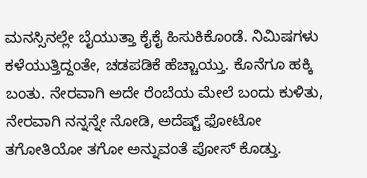ಮನಸ್ಸಿನಲ್ಲೇ ಬೈಯುತ್ತಾ ಕೈಕೈ ಹಿಸುಕಿಕೊಂಡೆ. ನಿಮಿಷಗಳು ಕಳೆಯುತ್ತಿದ್ದಂತೇ, ಚಡಪಡಿಕೆ ಹೆಚ್ಚಾಯ್ತು. ಕೊನೆಗೂ ಹಕ್ಕಿ ಬಂತು. ನೇರವಾಗಿ ಅದೇ ರೆಂಬೆಯ ಮೇಲೆ ಬಂದು ಕುಳಿತು, ನೇರವಾಗಿ ನನ್ನನ್ನೇ ನೋಡಿ, ಅದೆಷ್ಟ್ ಫೋಟೋ ತಗೋತಿಯೋ ತಗೋ ಅನ್ನುವಂತೆ ಪೋಸ್ ಕೊಡ್ತು.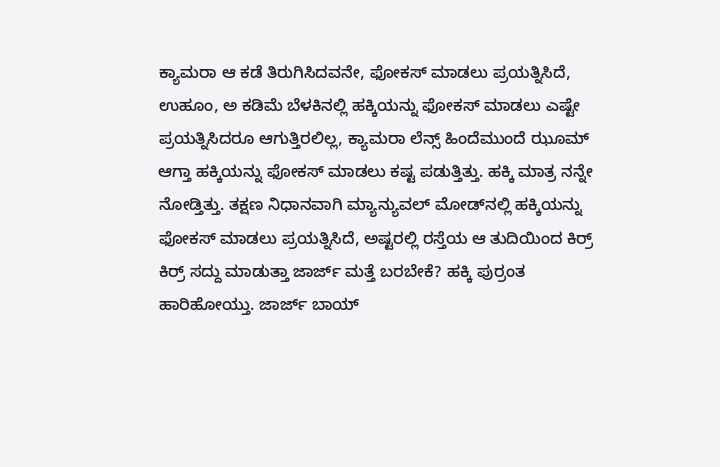ಕ್ಯಾಮರಾ ಆ ಕಡೆ ತಿರುಗಿಸಿದವನೇ, ಫೋಕಸ್ ಮಾಡಲು ಪ್ರಯತ್ನಿಸಿದೆ, ಉಹೂಂ, ಅ ಕಡಿಮೆ ಬೆಳಕಿನಲ್ಲಿ ಹಕ್ಕಿಯನ್ನು ಫೋಕಸ್ ಮಾಡಲು ಎಷ್ಟೇ ಪ್ರಯತ್ನಿಸಿದರೂ ಆಗುತ್ತಿರಲಿಲ್ಲ, ಕ್ಯಾಮರಾ ಲೆನ್ಸ್ ಹಿಂದೆಮುಂದೆ ಝೂಮ್ ಆಗ್ತಾ ಹಕ್ಕಿಯನ್ನು ಫೋಕಸ್ ಮಾಡಲು ಕಷ್ಟ ಪಡುತ್ತಿತ್ತು. ಹಕ್ಕಿ ಮಾತ್ರ ನನ್ನೇ ನೋಡ್ತಿತ್ತು. ತಕ್ಷಣ ನಿಧಾನವಾಗಿ ಮ್ಯಾನ್ಯುವಲ್ ಮೋಡ್‌ನಲ್ಲಿ ಹಕ್ಕಿಯನ್ನು ಫೋಕಸ್ ಮಾಡಲು ಪ್ರಯತ್ನಿಸಿದೆ, ಅಷ್ಟರಲ್ಲಿ ರಸ್ತೆಯ ಆ ತುದಿಯಿಂದ ಕಿರ್ರ್ ಕಿರ್ರ್ ಸದ್ದು ಮಾಡುತ್ತಾ ಜಾರ್ಜ್ ಮತ್ತೆ ಬರಬೇಕೆ? ಹಕ್ಕಿ ಪುರ್ರಂತ ಹಾರಿಹೋಯ್ತು. ಜಾರ್ಜ್ ಬಾಯ್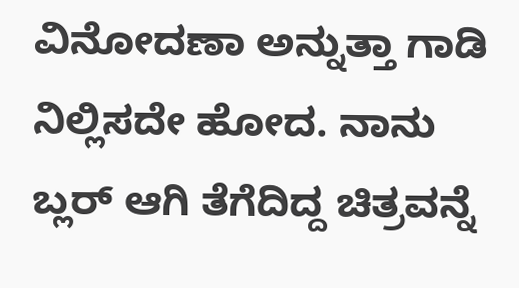ವಿನೋದಣಾ ಅನ್ನುತ್ತಾ ಗಾಡಿ ನಿಲ್ಲಿಸದೇ ಹೋದ. ನಾನು ಬ್ಲರ್ ಆಗಿ ತೆಗೆದಿದ್ದ ಚಿತ್ರವನ್ನೆ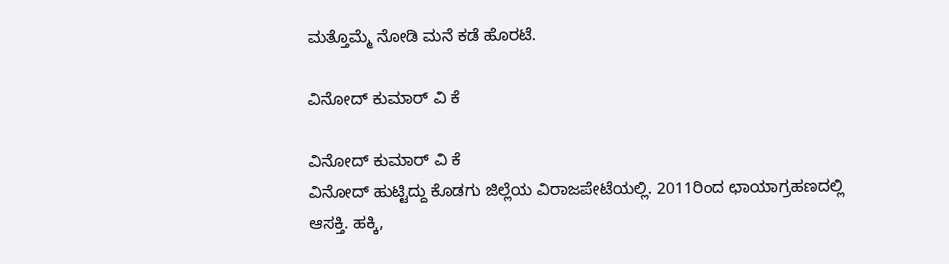ಮತ್ತೊಮ್ಮೆ ನೋಡಿ ಮನೆ ಕಡೆ ಹೊರಟೆ.

ವಿನೋದ್ ಕುಮಾರ್ ವಿ ಕೆ

ವಿನೋದ್ ಕುಮಾರ್ ವಿ ಕೆ
ವಿನೋದ್ ಹುಟ್ಟಿದ್ದು ಕೊಡಗು ಜಿಲ್ಲೆಯ ವಿರಾಜಪೇಟೆಯಲ್ಲಿ. 2011ರಿಂದ ಛಾಯಾಗ್ರಹಣದಲ್ಲಿ ಆಸಕ್ತಿ. ಹಕ್ಕಿ,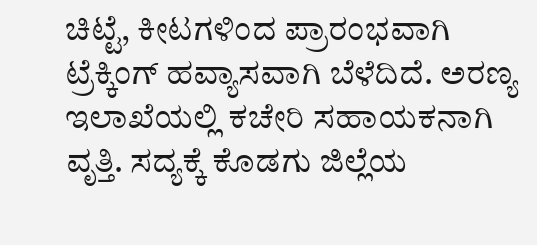ಚಿಟ್ಟೆ, ಕೀಟಗಳಿಂದ ಪ್ರಾರಂಭವಾಗಿ ಟ್ರೆಕ್ಕಿಂಗ್ ಹವ್ಯಾಸವಾಗಿ ಬೆಳೆದಿದೆ. ಅರಣ್ಯ ಇಲಾಖೆಯಲ್ಲಿ ಕಚೇರಿ ಸಹಾಯಕನಾಗಿ ವೃತ್ತಿ. ಸದ್ಯಕ್ಕೆ ಕೊಡಗು ಜಿಲ್ಲೆಯ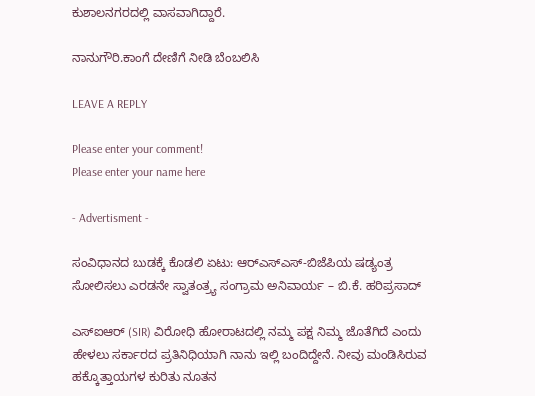ಕುಶಾಲನಗರದಲ್ಲಿ ವಾಸವಾಗಿದ್ದಾರೆ.

ನಾನುಗೌರಿ.ಕಾಂಗೆ ದೇಣಿಗೆ ನೀಡಿ ಬೆಂಬಲಿಸಿ

LEAVE A REPLY

Please enter your comment!
Please enter your name here

- Advertisment -

ಸಂವಿಧಾನದ ಬುಡಕ್ಕೆ ಕೊಡಲಿ ಏಟು: ಆರ್‌ಎಸ್‌ಎಸ್-ಬಿಜೆಪಿಯ ಷಡ್ಯಂತ್ರ ಸೋಲಿಸಲು ಎರಡನೇ ಸ್ವಾತಂತ್ರ್ಯ ಸಂಗ್ರಾಮ ಅನಿವಾರ್ಯ – ಬಿ.ಕೆ. ಹರಿಪ್ರಸಾದ್

ಎಸ್‌ಐಆರ್ (SIR) ವಿರೋಧಿ ಹೋರಾಟದಲ್ಲಿ ನಮ್ಮ ಪಕ್ಷ ನಿಮ್ಮ ಜೊತೆಗಿದೆ ಎಂದು ಹೇಳಲು ಸರ್ಕಾರದ ಪ್ರತಿನಿಧಿಯಾಗಿ ನಾನು ಇಲ್ಲಿ ಬಂದಿದ್ದೇನೆ. ನೀವು ಮಂಡಿಸಿರುವ ಹಕ್ಕೊತ್ತಾಯಗಳ ಕುರಿತು ನೂತನ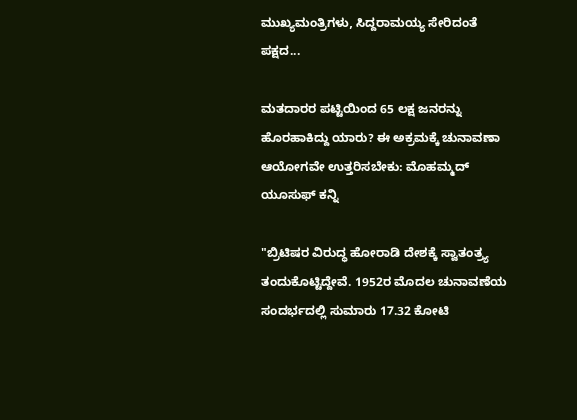ಮುಖ್ಯಮಂತ್ರಿಗಳು, ಸಿದ್ದರಾಮಯ್ಯ ಸೇರಿದಂತೆ ಪಕ್ಷದ...

ಮತದಾರರ ಪಟ್ಟಿಯಿಂದ 65 ಲಕ್ಷ ಜನರನ್ನು ಹೊರಹಾಕಿದ್ದು ಯಾರು? ಈ ಅಕ್ರಮಕ್ಕೆ ಚುನಾವಣಾ ಆಯೋಗವೇ ಉತ್ತರಿಸಬೇಕು: ಮೊಹಮ್ಮದ್ ಯೂಸುಫ್ ಕನ್ನಿ

"ಬ್ರಿಟಿಷರ ವಿರುದ್ಧ ಹೋರಾಡಿ ದೇಶಕ್ಕೆ ಸ್ವಾತಂತ್ರ್ಯ ತಂದುಕೊಟ್ಟಿದ್ದೇವೆ. 1952ರ ಮೊದಲ ಚುನಾವಣೆಯ ಸಂದರ್ಭದಲ್ಲಿ ಸುಮಾರು 17.32 ಕೋಟಿ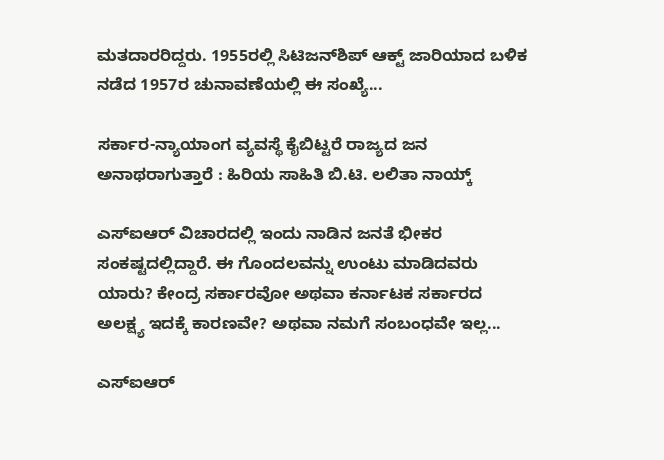ಮತದಾರರಿದ್ದರು. 1955ರಲ್ಲಿ ಸಿಟಿಜನ್‌ಶಿಪ್ ಆಕ್ಟ್ ಜಾರಿಯಾದ ಬಳಿಕ ನಡೆದ 1957ರ ಚುನಾವಣೆಯಲ್ಲಿ ಈ ಸಂಖ್ಯೆ...

ಸರ್ಕಾರ-ನ್ಯಾಯಾಂಗ ವ್ಯವಸ್ಥೆ ಕೈಬಿಟ್ಟರೆ ರಾಜ್ಯದ ಜನ ಅನಾಥರಾಗುತ್ತಾರೆ : ಹಿರಿಯ ಸಾಹಿತಿ ಬಿ.ಟಿ. ಲಲಿತಾ ನಾಯ್ಕ್

ಎಸ್‌ಐಆರ್‌ ವಿಚಾರದಲ್ಲಿ ಇಂದು ನಾಡಿನ ಜನತೆ ಭೀಕರ ಸಂಕಷ್ಟದಲ್ಲಿದ್ದಾರೆ. ಈ ಗೊಂದಲವನ್ನು ಉಂಟು ಮಾಡಿದವರು ಯಾರು? ಕೇಂದ್ರ ಸರ್ಕಾರವೋ ಅಥವಾ ಕರ್ನಾಟಕ ಸರ್ಕಾರದ ಅಲಕ್ಷ್ಯ ಇದಕ್ಕೆ ಕಾರಣವೇ? ಅಥವಾ ನಮಗೆ ಸಂಬಂಧವೇ ಇಲ್ಲ...

ಎಸ್ಐಆರ್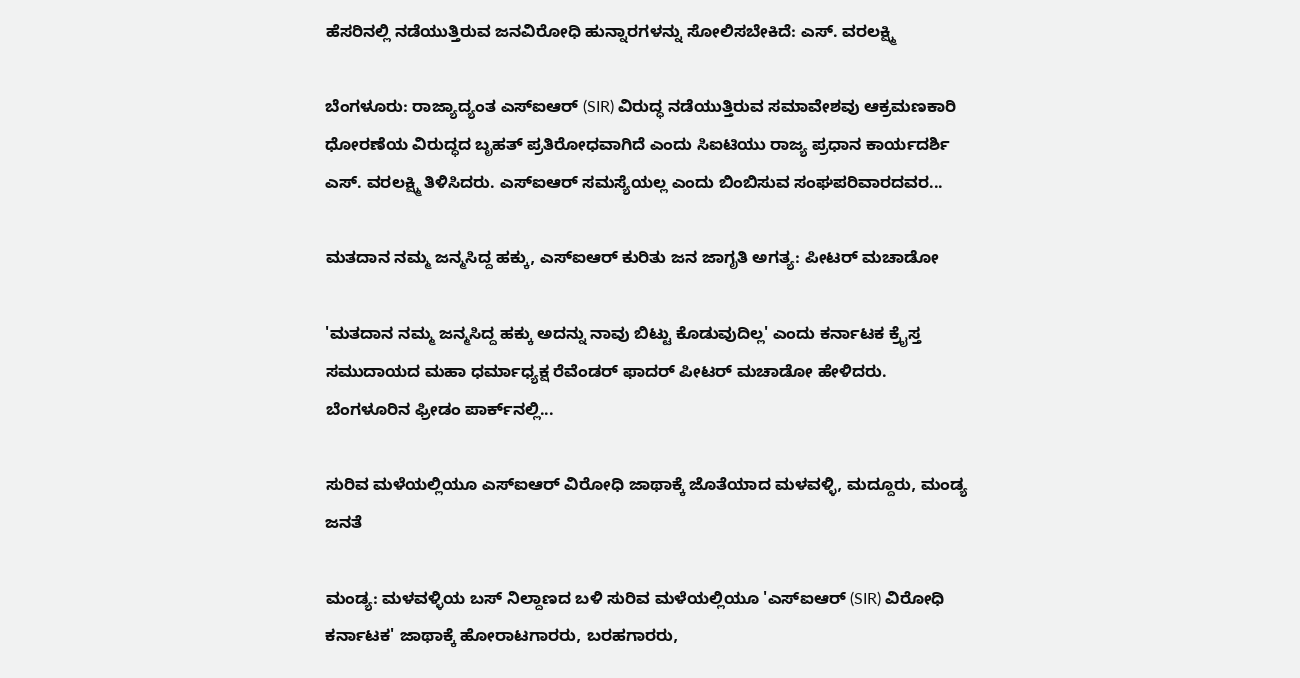ಹೆಸರಿನಲ್ಲಿ ನಡೆಯುತ್ತಿರುವ ಜನವಿರೋಧಿ ಹುನ್ನಾರಗಳನ್ನು ಸೋಲಿಸಬೇಕಿದೆ: ಎಸ್. ವರಲಕ್ಷ್ಮಿ

ಬೆಂಗಳೂರು: ರಾಜ್ಯಾದ್ಯಂತ ಎಸ್ಐಆರ್ (SIR) ವಿರುದ್ಧ ನಡೆಯುತ್ತಿರುವ ಸಮಾವೇಶವು ಆಕ್ರಮಣಕಾರಿ ಧೋರಣೆಯ ವಿರುದ್ಧದ ಬೃಹತ್ ಪ್ರತಿರೋಧವಾಗಿದೆ ಎಂದು ಸಿಐಟಿಯು ರಾಜ್ಯ ಪ್ರಧಾನ ಕಾರ್ಯದರ್ಶಿ ಎಸ್. ವರಲಕ್ಷ್ಮಿ ತಿಳಿಸಿದರು. ಎಸ್ಐಆರ್ ಸಮಸ್ಯೆಯಲ್ಲ ಎಂದು ಬಿಂಬಿಸುವ ಸಂಘಪರಿವಾರದವರ...

ಮತದಾನ ನಮ್ಮ ಜನ್ಮಸಿದ್ದ ಹಕ್ಕು, ಎಸ್‌ಐಆರ್ ಕುರಿತು ಜನ ಜಾಗೃತಿ ಅಗತ್ಯ: ಪೀಟರ್ ಮಚಾಡೋ

'ಮತದಾನ ನಮ್ಮ ಜನ್ಮಸಿದ್ದ ಹಕ್ಕು ಅದನ್ನು ನಾವು ಬಿಟ್ಟು ಕೊಡುವುದಿಲ್ಲ' ಎಂದು ಕರ್ನಾಟಕ ಕ್ರೈಸ್ತ ಸಮುದಾಯದ ಮಹಾ ಧರ್ಮಾಧ್ಯಕ್ಷ ರೆವೆಂಡರ್ ಫಾದರ್ ಪೀಟರ್ ಮಚಾಡೋ ಹೇಳಿದರು. ಬೆಂಗಳೂರಿನ ಫ್ರೀಡಂ ಪಾರ್ಕ್‌ನಲ್ಲಿ...

ಸುರಿವ ಮಳೆಯಲ್ಲಿಯೂ ಎಸ್‌ಐಆರ್ ವಿರೋಧಿ ಜಾಥಾಕ್ಕೆ ಜೊತೆಯಾದ ಮಳವಳ್ಳಿ, ಮದ್ದೂರು, ಮಂಡ್ಯ ಜನತೆ

ಮಂಡ್ಯ: ಮಳವಳ್ಳಿಯ ಬಸ್ ನಿಲ್ದಾಣದ ಬಳಿ ಸುರಿವ ಮಳೆಯಲ್ಲಿಯೂ 'ಎಸ್‌ಐಆರ್ (SIR) ವಿರೋಧಿ ಕರ್ನಾಟಕ' ಜಾಥಾಕ್ಕೆ ಹೋರಾಟಗಾರರು, ಬರಹಗಾರರು,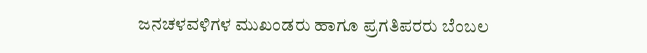ಜನಚಳವಳಿಗಳ ಮುಖಂಡರು ಹಾಗೂ ಪ್ರಗತಿಪರರು ಬೆಂಬಲ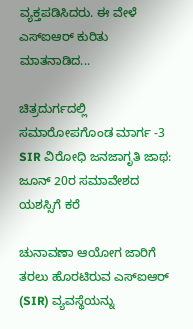ವ್ಯಕ್ತಪಡಿಸಿದರು‌. ಈ ವೇಳೆ ಎಸ್‌ಐಆರ್ ಕುರಿತು ಮಾತನಾಡಿದ...

ಚಿತ್ರದುರ್ಗದಲ್ಲಿ ಸಮಾರೋಪಗೊಂಡ ಮಾರ್ಗ -3 SIR ವಿರೋಧಿ ಜನಜಾಗೃತಿ ಜಾಥ: ಜೂನ್ 20ರ ಸಮಾವೇಶದ ಯಶಸ್ಸಿಗೆ ಕರೆ

ಚುನಾವಣಾ ಆಯೋಗ ಜಾರಿಗೆ ತರಲು ಹೊರಟಿರುವ ಎಸ್‌ಐಆರ್ (SIR) ವ್ಯವಸ್ಥೆಯನ್ನು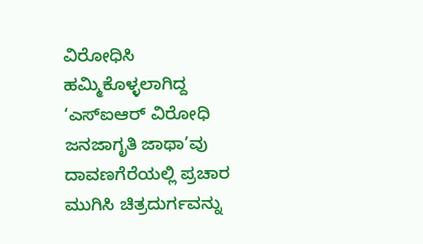ವಿರೋಧಿಸಿ ಹಮ್ಮಿಕೊಳ್ಳಲಾಗಿದ್ದ ‘ಎಸ್‌ಐಆರ್ ವಿರೋಧಿ ಜನಜಾಗೃತಿ ಜಾಥಾ’ವು ದಾವಣಗೆರೆಯಲ್ಲಿ ಪ್ರಚಾರ ಮುಗಿಸಿ ಚಿತ್ರದುರ್ಗವನ್ನು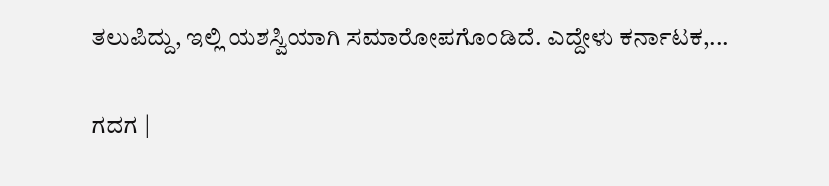ತಲುಪಿದ್ದು, ಇಲ್ಲಿ ಯಶಸ್ವಿಯಾಗಿ ಸಮಾರೋಪಗೊಂಡಿದೆ. ಎದ್ದೇಳು ಕರ್ನಾಟಕ,...

ಗದಗ |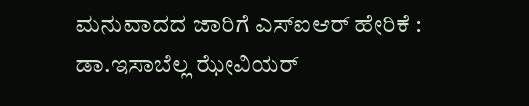ಮನುವಾದದ ಜಾರಿಗೆ ಎಸ್‌ಐಆರ್‌ ಹೇರಿಕೆ : ಡಾ.ಇಸಾಬೆಲ್ಲ ಝೇವಿಯರ್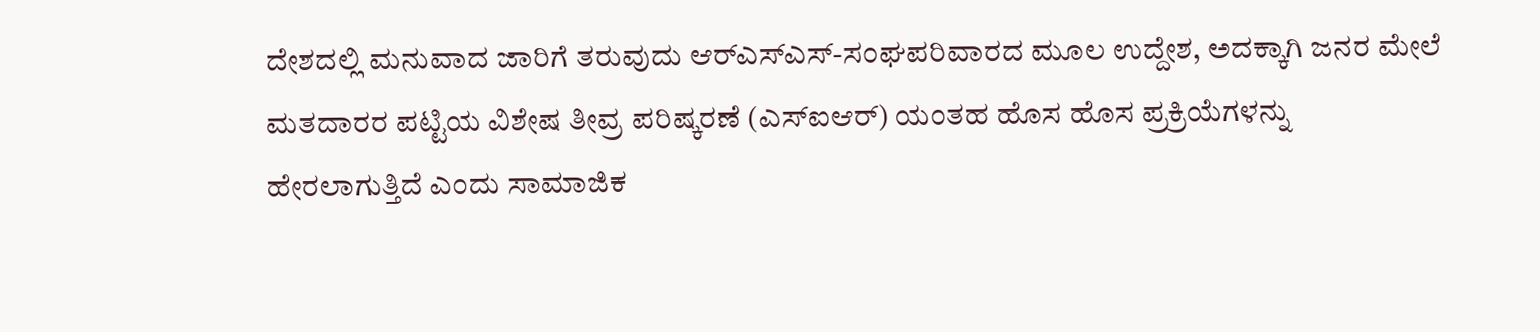ದೇಶದಲ್ಲಿ ಮನುವಾದ ಜಾರಿಗೆ ತರುವುದು ಆರ್‌ಎಸ್‌ಎಸ್‌-ಸಂಘಪರಿವಾರದ ಮೂಲ ಉದ್ದೇಶ, ಅದಕ್ಕಾಗಿ ಜನರ ಮೇಲೆ ಮತದಾರರ ಪಟ್ಟಿಯ ವಿಶೇಷ ತೀವ್ರ ಪರಿಷ್ಕರಣೆ (ಎಸ್‌ಐಆರ್‌) ಯಂತಹ ಹೊಸ ಹೊಸ ಪ್ರಕ್ರಿಯೆಗಳನ್ನು ಹೇರಲಾಗುತ್ತಿದೆ ಎಂದು ಸಾಮಾಜಿಕ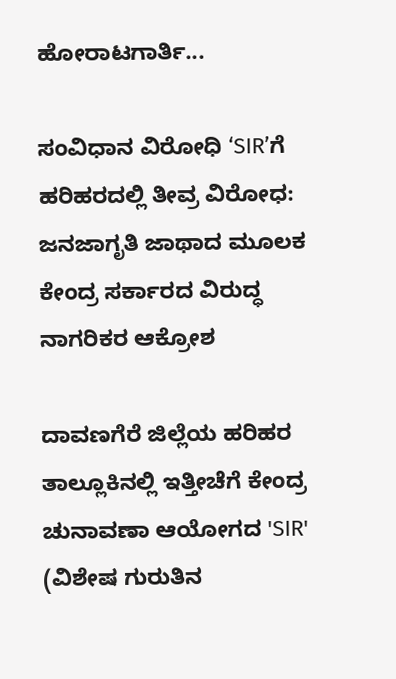ಹೋರಾಟಗಾರ್ತಿ...

ಸಂವಿಧಾನ ವಿರೋಧಿ ‘SIR’ಗೆ ಹರಿಹರದಲ್ಲಿ ತೀವ್ರ ವಿರೋಧ: ಜನಜಾಗೃತಿ ಜಾಥಾದ ಮೂಲಕ ಕೇಂದ್ರ ಸರ್ಕಾರದ ವಿರುದ್ಧ ನಾಗರಿಕರ ಆಕ್ರೋಶ

ದಾವಣಗೆರೆ ಜಿಲ್ಲೆಯ ಹರಿಹರ ತಾಲ್ಲೂಕಿನಲ್ಲಿ ಇತ್ತೀಚೆಗೆ ಕೇಂದ್ರ ಚುನಾವಣಾ ಆಯೋಗದ 'SIR' (ವಿಶೇಷ ಗುರುತಿನ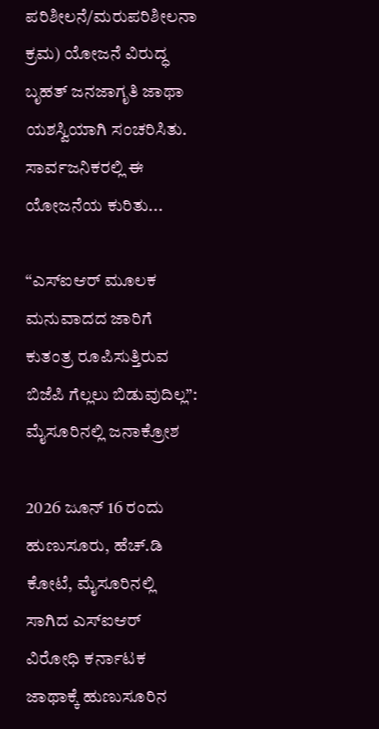ಪರಿಶೀಲನೆ/ಮರುಪರಿಶೀಲನಾ ಕ್ರಮ) ಯೋಜನೆ ವಿರುದ್ಧ ಬೃಹತ್ ಜನಜಾಗೃತಿ ಜಾಥಾ ಯಶಸ್ವಿಯಾಗಿ ಸಂಚರಿಸಿತು. ಸಾರ್ವಜನಿಕರಲ್ಲಿ ಈ ಯೋಜನೆಯ ಕುರಿತು...

“ಎಸ್ಐಆರ್ ಮೂಲಕ ಮನುವಾದದ ಜಾರಿಗೆ ಕುತಂತ್ರ ರೂಪಿಸುತ್ತಿರುವ ಬಿಜೆಪಿ ಗೆಲ್ಲಲು ಬಿಡುವುದಿಲ್ಲ”:  ಮೈಸೂರಿನಲ್ಲಿ ಜನಾಕ್ರೋಶ

2026 ಜೂನ್ 16 ರಂದು ಹುಣುಸೂರು, ಹೆಚ್.ಡಿ ಕೋಟೆ, ಮೈಸೂರಿನಲ್ಲಿ ಸಾಗಿದ ಎಸ್ಐಆರ್ ವಿರೋಧಿ ಕರ್ನಾಟಕ ಜಾಥಾಕ್ಕೆ ಹುಣುಸೂರಿನ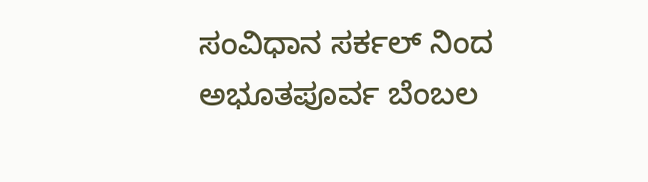ಸಂವಿಧಾನ ಸರ್ಕಲ್ ನಿಂದ ಅಭೂತಪೂರ್ವ ಬೆಂಬಲ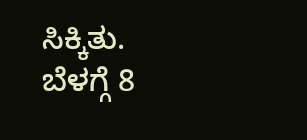ಸಿಕ್ಕಿತು. ಬೆಳಗ್ಗೆ 8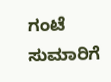ಗಂಟೆ ಸುಮಾರಿಗೆ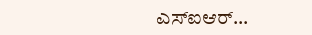ಎಸ್ಐಆರ್...